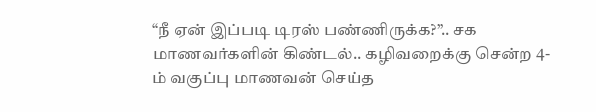“நீ ஏன் இப்படி டிரஸ் பண்ணிருக்க?”.. சக மாணவர்களின் கிண்டல்.. கழிவறைக்கு சென்ற 4-ம் வகுப்பு மாணவன் செய்த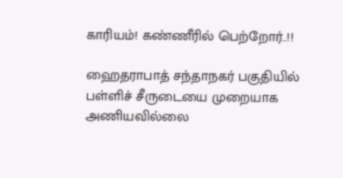காரியம்! கண்ணீரில் பெற்றோர்..!!

ஹைதராபாத் சந்தாநகர் பகுதியில் பள்ளிச் சீருடையை முறையாக அணியவில்லை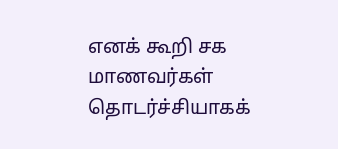எனக் கூறி சக மாணவர்கள் தொடர்ச்சியாகக்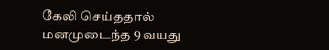கேலி செய்ததால் மனமுடைந்த 9 வயது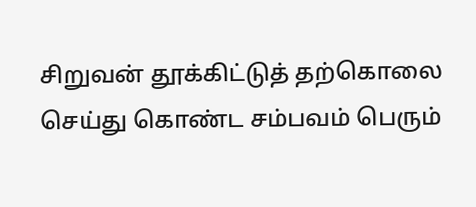சிறுவன் தூக்கிட்டுத் தற்கொலை செய்து கொண்ட சம்பவம் பெரும்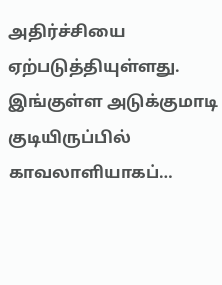அதிர்ச்சியை ஏற்படுத்தியுள்ளது. இங்குள்ள அடுக்குமாடி குடியிருப்பில் காவலாளியாகப்…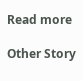Read more

Other Story